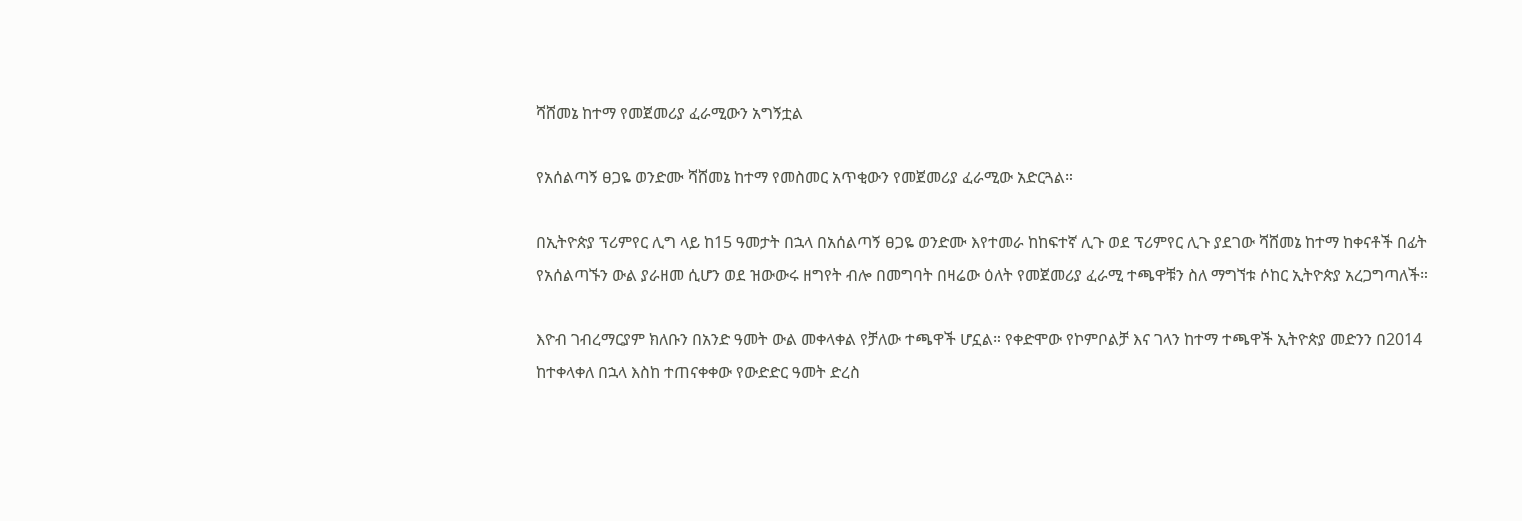ሻሸመኔ ከተማ የመጀመሪያ ፈራሚውን አግኝቷል

የአሰልጣኝ ፀጋዬ ወንድሙ ሻሸመኔ ከተማ የመስመር አጥቂውን የመጀመሪያ ፈራሚው አድርጓል።

በኢትዮጵያ ፕሪምየር ሊግ ላይ ከ15 ዓመታት በኋላ በአሰልጣኝ ፀጋዬ ወንድሙ እየተመራ ከከፍተኛ ሊጉ ወደ ፕሪምየር ሊጉ ያደገው ሻሸመኔ ከተማ ከቀናቶች በፊት የአሰልጣኙን ውል ያራዘመ ሲሆን ወደ ዝውውሩ ዘግየት ብሎ በመግባት በዛሬው ዕለት የመጀመሪያ ፈራሚ ተጫዋቹን ስለ ማግኘቱ ሶከር ኢትዮጵያ አረጋግጣለች።

እዮብ ገብረማርያም ክለቡን በአንድ ዓመት ውል መቀላቀል የቻለው ተጫዋች ሆኗል። የቀድሞው የኮምቦልቻ እና ገላን ከተማ ተጫዋች ኢትዮጵያ መድንን በ2014 ከተቀላቀለ በኋላ እስከ ተጠናቀቀው የውድድር ዓመት ድረስ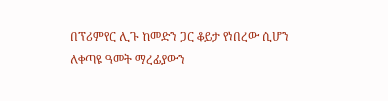በፕሪምየር ሊጉ ከመድን ጋር ቆይታ የነበረው ሲሆን ለቀጣዩ ዓመት ማረፊያውን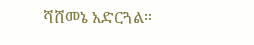ሻሸመኔ አድርጓል።